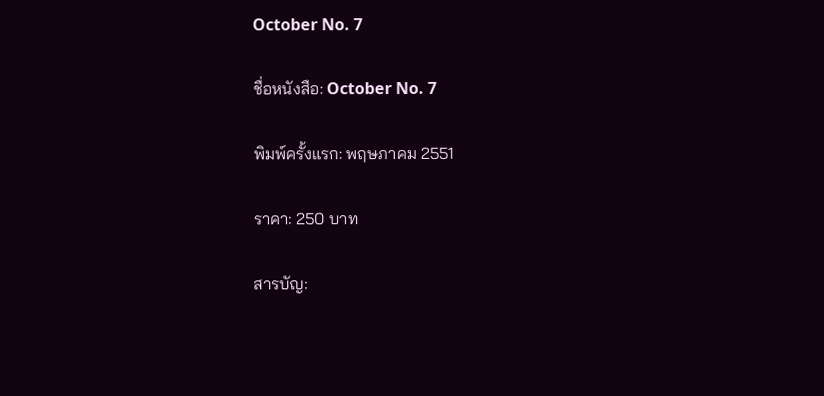October No. 7

ชื่อหนังสือ: October No. 7

พิมพ์ครั้งแรก: พฤษภาคม 2551

ราคา: 250 บาท

สารบัญ: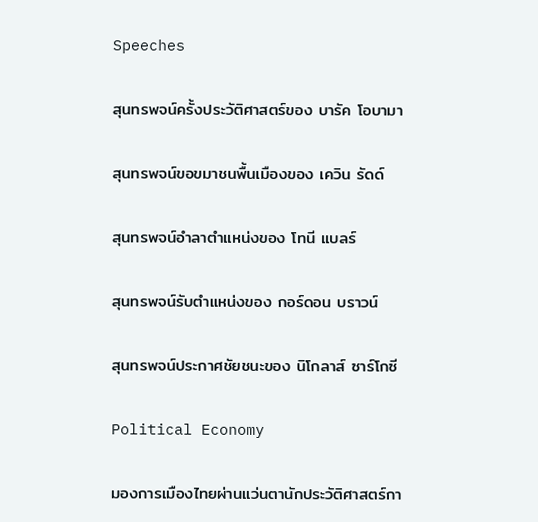Speeches

สุนทรพจน์ครั้งประวัติศาสตร์ของ บารัค โอบามา

สุนทรพจน์ขอขมาชนพื้นเมืองของ เควิน รัดด์

สุนทรพจน์อำลาตำแหน่งของ โทนี แบลร์

สุนทรพจน์รับตำแหน่งของ กอร์ดอน บราวน์

สุนทรพจน์ประกาศชัยชนะของ นิโกลาส์ ซาร์โกซี

Political Economy

มองการเมืองไทยผ่านแว่นตานักประวัติศาสตร์กา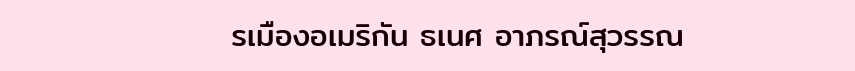รเมืองอเมริกัน ธเนศ อาภรณ์สุวรรณ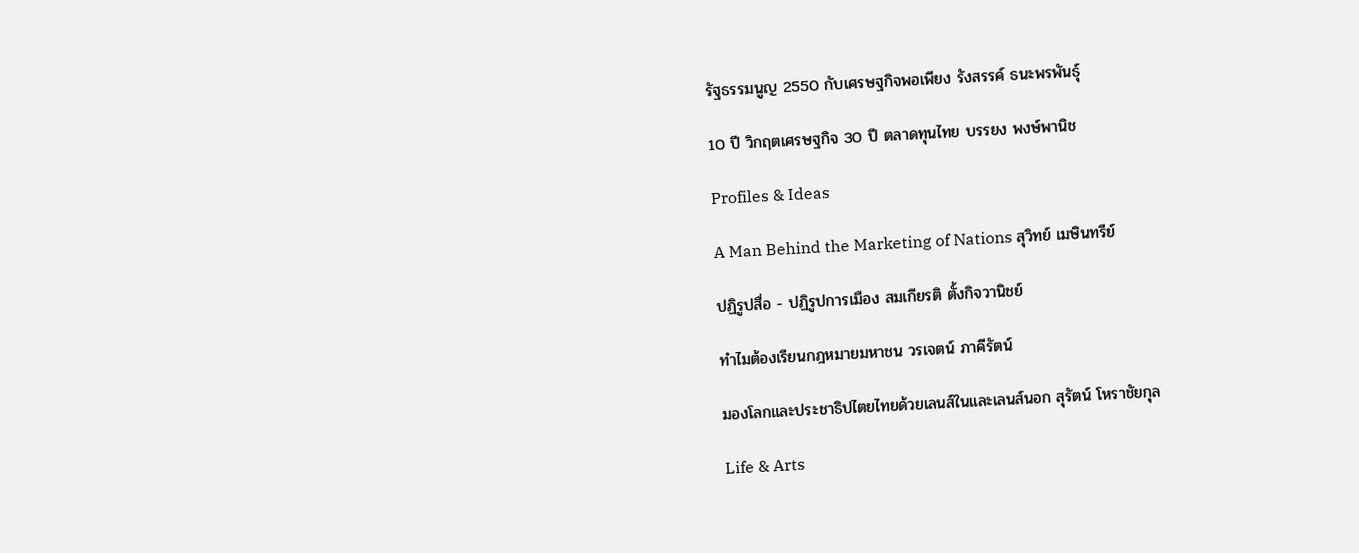รัฐธรรมนูญ 2550 กับเศรษฐกิจพอเพียง รังสรรค์ ธนะพรพันธุ์

10 ปี วิกฤตเศรษฐกิจ 30 ปี ตลาดทุนไทย บรรยง พงษ์พานิช

Profiles & Ideas

A Man Behind the Marketing of Nations สุวิทย์ เมษินทรีย์

ปฏิรูปสื่อ - ปฏิรูปการเมือง สมเกียรติ ตั้งกิจวานิชย์

ทำไมต้องเรียนกฎหมายมหาชน วรเจตน์ ภาคีรัตน์

มองโลกและประชาธิปไตยไทยด้วยเลนส์ในและเลนส์นอก สุรัตน์ โหราชัยกุล

Life & Arts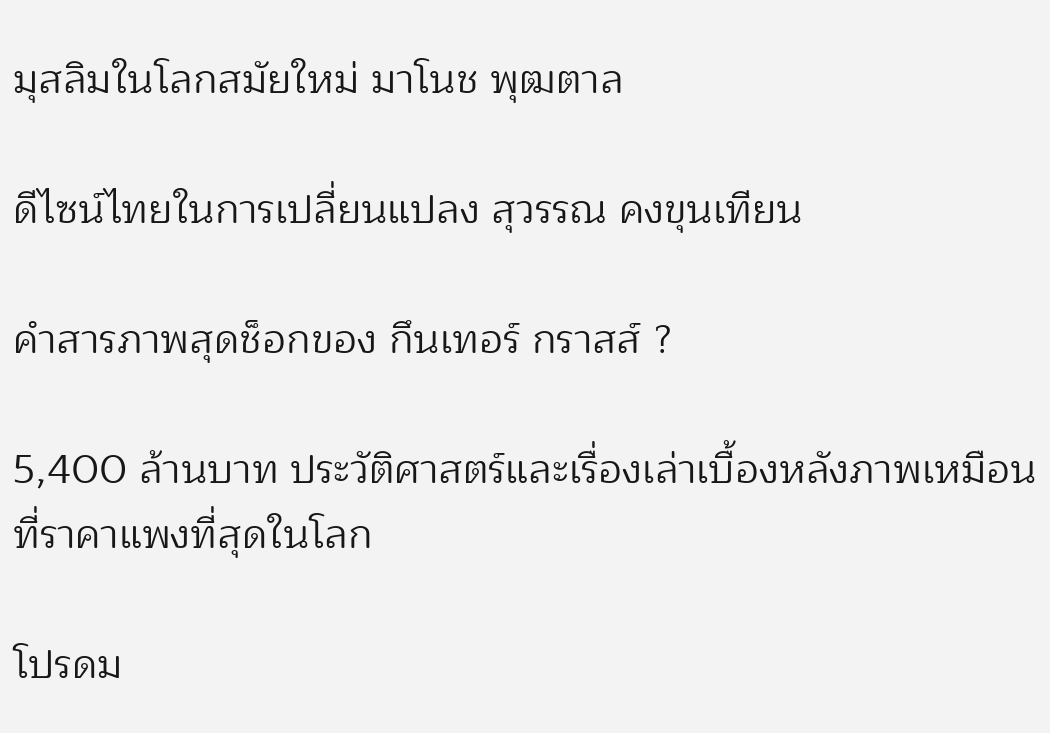มุสลิมในโลกสมัยใหม่ มาโนช พุฒตาล

ดีไซน์ไทยในการเปลี่ยนแปลง สุวรรณ คงขุนเทียน

คำสารภาพสุดช็อกของ กึนเทอร์ กราสส์ ?

5,400 ล้านบาท ประวัติศาสตร์และเรื่องเล่าเบื้องหลังภาพเหมือนที่ราคาแพงที่สุดในโลก

โปรดม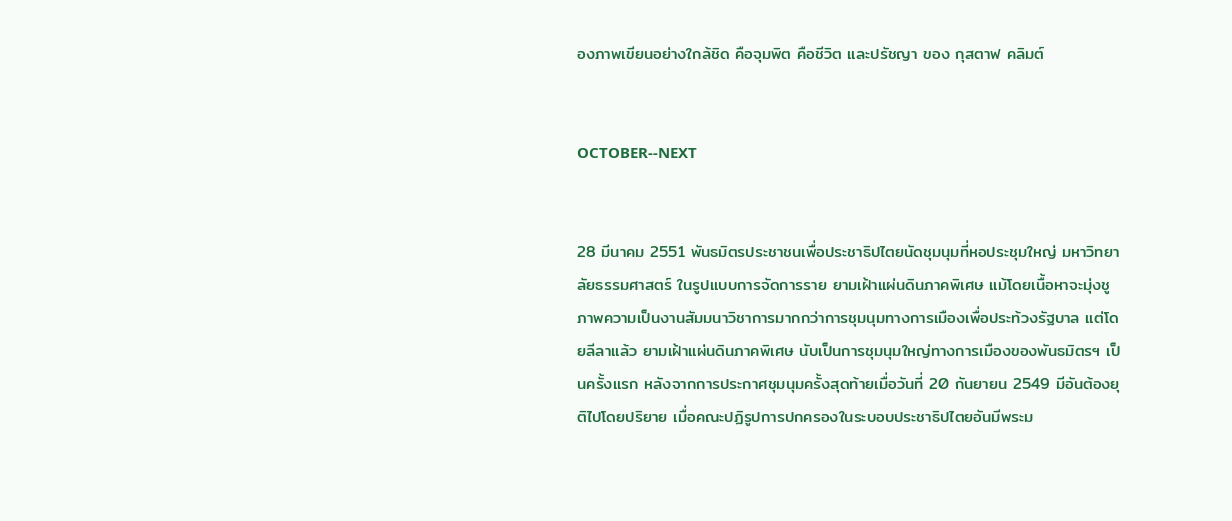องภาพเขียนอย่างใกล้ชิด คือจุมพิต คือชีวิต และปรัชญา ของ กุสตาฟ คลิมต์


OCTOBER--NEXT


28 มีนาคม 2551 พันธมิตรประชาชนเพื่อประชาธิปไตยนัดชุมนุมที่หอประชุมใหญ่ มหาวิทยาลัยธรรมศาสตร์ ในรูปแบบการจัดการราย ยามเฝ้าแผ่นดินภาคพิเศษ แม้โดยเนื้อหาจะมุ่งชูภาพความเป็นงานสัมมนาวิชาการมากกว่าการชุมนุมทางการเมืองเพื่อประท้วงรัฐบาล แต่โดยลีลาแล้ว ยามเฝ้าแผ่นดินภาคพิเศษ นับเป็นการชุมนุมใหญ่ทางการเมืองของพันธมิตรฯ เป็นครั้งแรก หลังจากการประกาศชุมนุมครั้งสุดท้ายเมื่อวันที่ 20 กันยายน 2549 มีอันต้องยุติไปโดยปริยาย เมื่อคณะปฏิรูปการปกครองในระบอบประชาธิปไตยอันมีพระม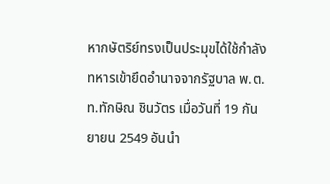หากษัตริย์ทรงเป็นประมุขได้ใช้กำลังทหารเข้ายึดอำนาจจากรัฐบาล พ.ต.ท.ทักษิณ ชินวัตร เมื่อวันที่ 19 กันยายน 2549 อันนำ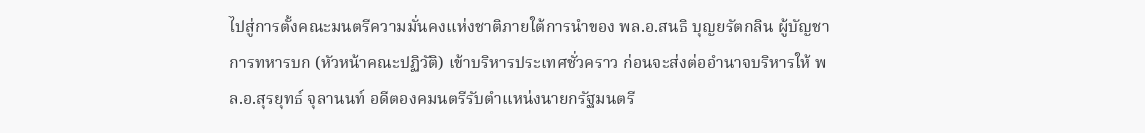ไปสู่การตั้งคณะมนตรีความมั่นคงแห่งชาติภายใต้การนำของ พล.อ.สนธิ บุญยรัตกลิน ผู้บัญชาการทหารบก (หัวหน้าคณะปฏิวัติ) เข้าบริหารประเทศชั่วคราว ก่อนจะส่งต่ออำนาจบริหารให้ พล.อ.สุรยุทธ์ จุลานนท์ อดีตองคมนตรีรับตำแหน่งนายกรัฐมนตรี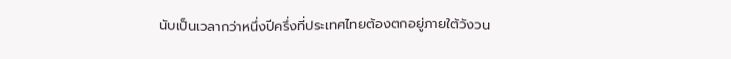นับเป็นเวลากว่าหนึ่งปีครึ่งที่ประเทศไทยต้องตกอยู่ภายใต้วังวน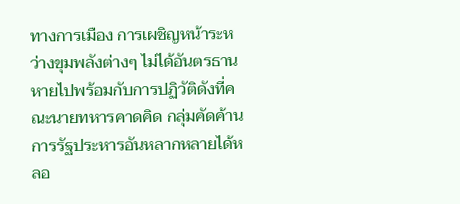ทางการเมือง การเผชิญหน้าระหว่างขุมพลังต่างๆ ไม่ได้อันตรธานหายไปพร้อมกับการปฏิวัติดังที่คณะนายทหารคาดคิด กลุ่มคัดค้านการรัฐประหารอันหลากหลายได้หลอ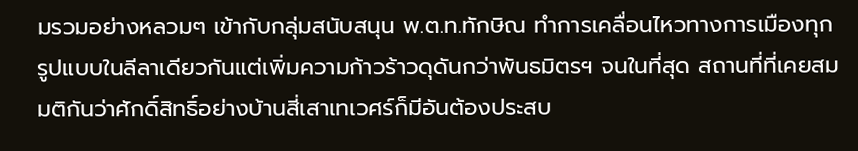มรวมอย่างหลวมๆ เข้ากับกลุ่มสนับสนุน พ.ต.ท.ทักษิณ ทำการเคลื่อนไหวทางการเมืองทุกรูปแบบในลีลาเดียวกันแต่เพิ่มความก้าวร้าวดุดันกว่าพันธมิตรฯ จนในที่สุด สถานที่ที่เคยสมมติกันว่าศักดิ์สิทธิ์อย่างบ้านสี่เสาเทเวศร์ก็มีอันต้องประสบ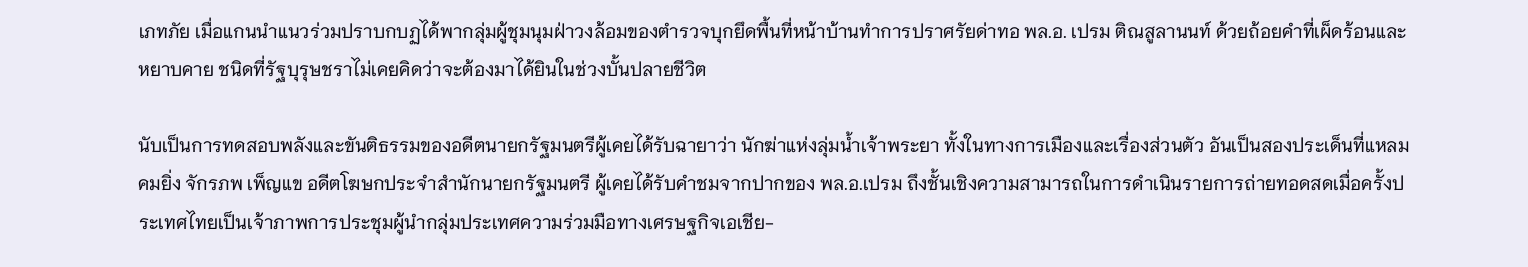เภทภัย เมื่อแกนนำแนวร่วมปราบกบฏได้พากลุ่มผู้ชุมนุมฝ่าวงล้อมของตำรวจบุกยึดพื้นที่หน้าบ้านทำการปราศรัยด่าทอ พล.อ. เปรม ติณสูลานนท์ ด้วยถ้อยคำที่เผ็ดร้อนและหยาบคาย ชนิดที่รัฐบุรุษชราไม่เคยคิดว่าจะต้องมาได้ยินในช่วงบั้นปลายชีวิต

นับเป็นการทดสอบพลังและขันติธรรมของอดีตนายกรัฐมนตรีผู้เคยได้รับฉายาว่า นักฆ่าแห่งลุ่มน้ำเจ้าพระยา ทั้งในทางการเมืองและเรื่องส่วนตัว อันเป็นสองประเด็นที่แหลมคมยิ่ง จักรภพ เพ็ญแข อดีตโฆษกประจำสำนักนายกรัฐมนตรี ผู้เคยได้รับคำชมจากปากของ พล.อ.เปรม ถึงชั้นเชิงความสามารถในการดำเนินรายการถ่ายทอดสดเมื่อครั้งประเทศไทยเป็นเจ้าภาพการประชุมผู้นำกลุ่มประเทศความร่วมมือทางเศรษฐกิจเอเชีย-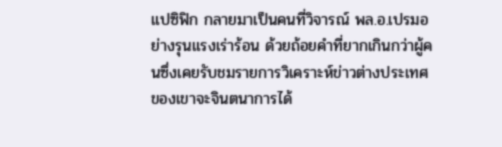แปซิฟิก กลายมาเป็นคนที่วิจารณ์ พล.อ.เปรมอย่างรุนแรงเร่าร้อน ด้วยถ้อยคำที่ยากเกินกว่าผู้คนซึ่งเคยรับชมรายการวิเคราะห์ข่าวต่างประเทศของเขาจะจินตนาการได้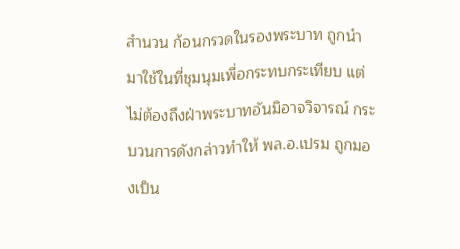สำนวน ก้อนกรวดในรองพระบาท ถูกนำมาใช้ในที่ชุมนุมเพื่อกระทบกระเทียบ แต่ไม่ต้องถึงฝ่าพระบาทอันมิอาจวิจารณ์ กระบวนการดังกล่าวทำให้ พล.อ.เปรม ถูกมองเป็น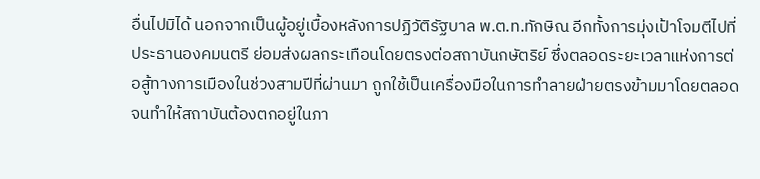อื่นไปมิได้ นอกจากเป็นผู้อยู่เบื้องหลังการปฏิวัติรัฐบาล พ.ต.ท.ทักษิณ อีกทั้งการมุ่งเป้าโจมตีไปที่ประธานองคมนตรี ย่อมส่งผลกระเทือนโดยตรงต่อสถาบันกษัตริย์ ซึ่งตลอดระยะเวลาแห่งการต่อสู้ทางการเมืองในช่วงสามปีที่ผ่านมา ถูกใช้เป็นเครื่องมือในการทำลายฝ่ายตรงข้ามมาโดยตลอด จนทำให้สถาบันต้องตกอยู่ในภา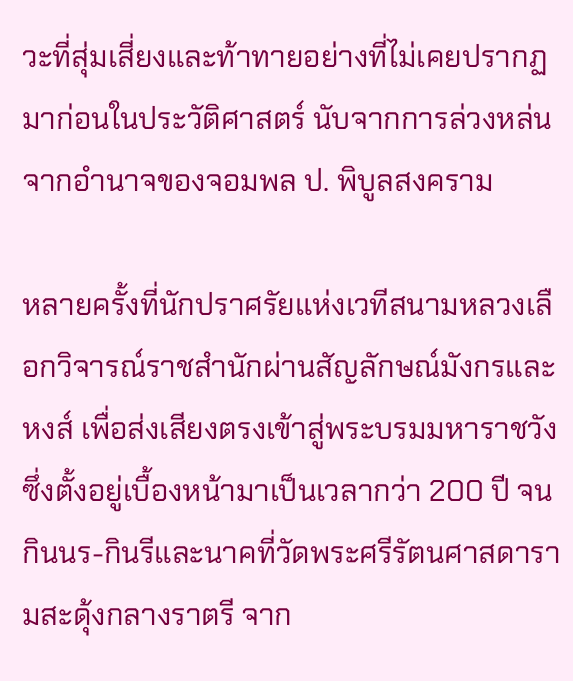วะที่สุ่มเสี่ยงและท้าทายอย่างที่ไม่เคยปรากฏมาก่อนในประวัติศาสตร์ นับจากการล่วงหล่นจากอำนาจของจอมพล ป. พิบูลสงคราม

หลายครั้งที่นักปราศรัยแห่งเวทีสนามหลวงเลือกวิจารณ์ราชสำนักผ่านสัญลักษณ์มังกรและหงส์ เพื่อส่งเสียงตรงเข้าสู่พระบรมมหาราชวัง ซึ่งตั้งอยู่เบื้องหน้ามาเป็นเวลากว่า 200 ปี จนกินนร-กินรีและนาคที่วัดพระศรีรัตนศาสดารามสะดุ้งกลางราตรี จาก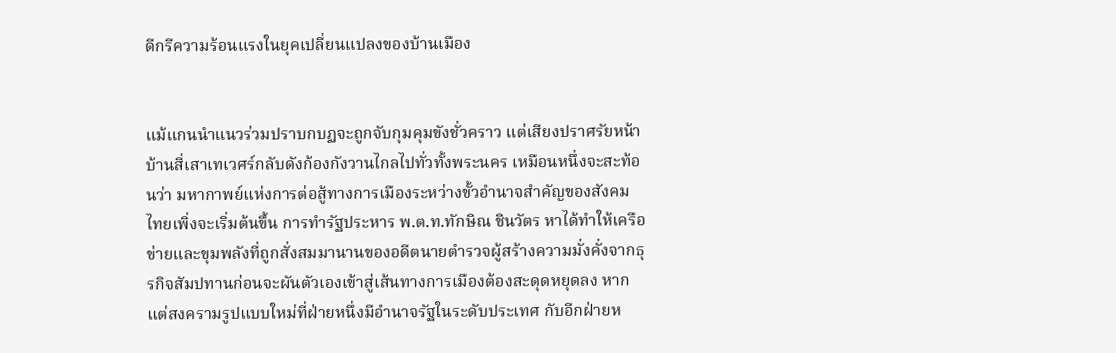ดีกรีความร้อนแรงในยุคเปลี่ยนแปลงของบ้านเมือง


แม้แกนนำแนวร่วมปราบกบฏจะถูกจับกุมคุมขังชั่วคราว แต่เสียงปราศรัยหน้าบ้านสี่เสาเทเวศร์กลับดังก้องกังวานไกลไปทั่วทั้งพระนคร เหมือนหนึ่งจะสะท้อนว่า มหากาพย์แห่งการต่อสู้ทางการเมืองระหว่างขั้วอำนาจสำคัญของสังคมไทยเพิ่งจะเริ่มต้นขึ้น การทำรัฐประหาร พ.ต.ท.ทักษิณ ชินวัตร หาได้ทำให้เครือข่ายและขุมพลังที่ถูกสั่งสมมานานของอดีตนายตำรวจผู้สร้างความมั่งคั่งจากธุรกิจสัมปทานก่อนจะผันตัวเองเข้าสู่เส้นทางการเมืองต้องสะดุดหยุดลง หากแต่สงครามรูปแบบใหม่ที่ฝ่ายหนึ่งมีอำนาจรัฐในระดับประเทศ กับอีกฝ่ายห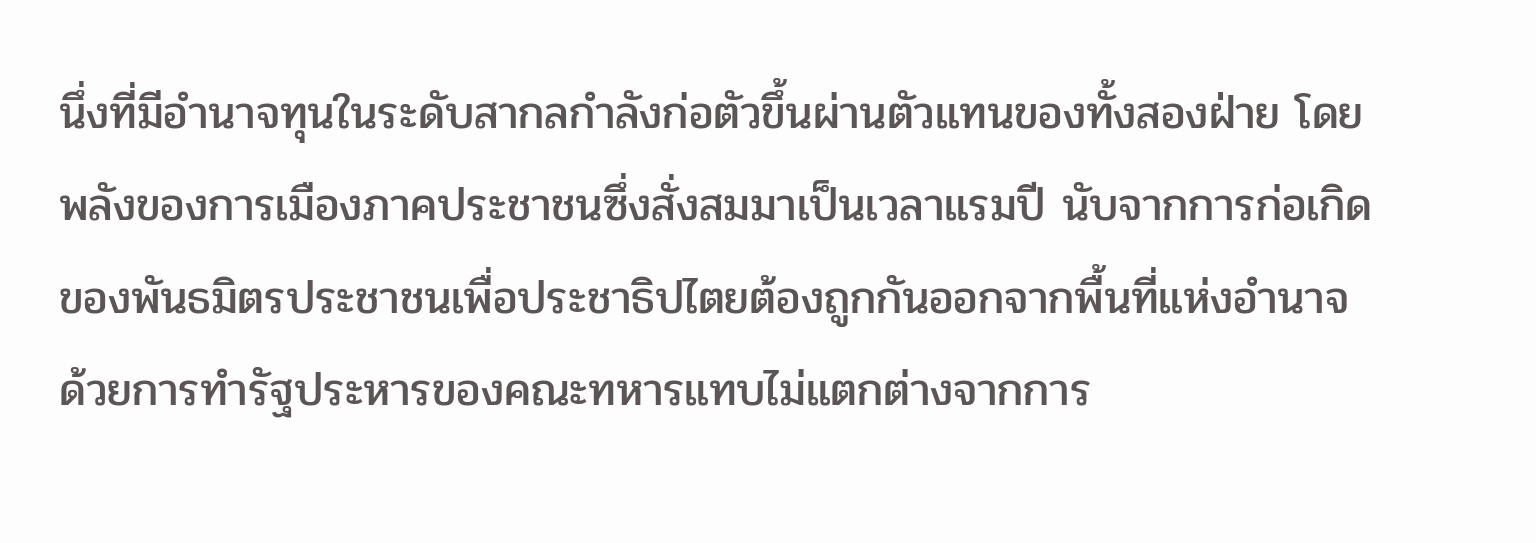นึ่งที่มีอำนาจทุนในระดับสากลกำลังก่อตัวขึ้นผ่านตัวแทนของทั้งสองฝ่าย โดยพลังของการเมืองภาคประชาชนซึ่งสั่งสมมาเป็นเวลาแรมปี นับจากการก่อเกิดของพันธมิตรประชาชนเพื่อประชาธิปไตยต้องถูกกันออกจากพื้นที่แห่งอำนาจ ด้วยการทำรัฐประหารของคณะทหารแทบไม่แตกต่างจากการ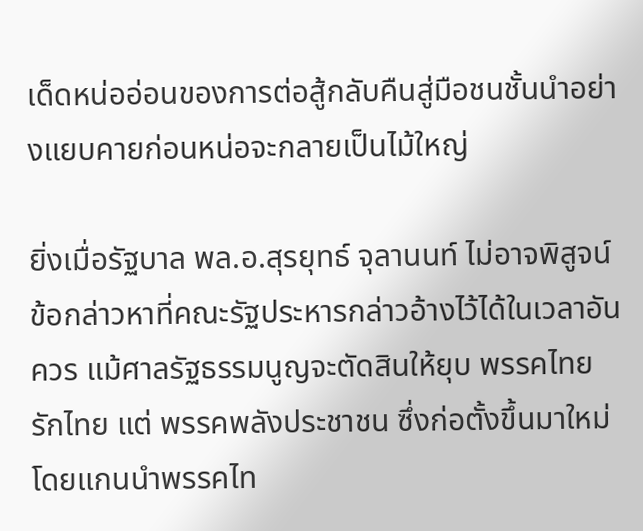เด็ดหน่ออ่อนของการต่อสู้กลับคืนสู่มือชนชั้นนำอย่างแยบคายก่อนหน่อจะกลายเป็นไม้ใหญ่

ยิ่งเมื่อรัฐบาล พล.อ.สุรยุทธ์ จุลานนท์ ไม่อาจพิสูจน์ข้อกล่าวหาที่คณะรัฐประหารกล่าวอ้างไว้ได้ในเวลาอันควร แม้ศาลรัฐธรรมนูญจะตัดสินให้ยุบ พรรคไทยรักไทย แต่ พรรคพลังประชาชน ซึ่งก่อตั้งขึ้นมาใหม่โดยแกนนำพรรคไท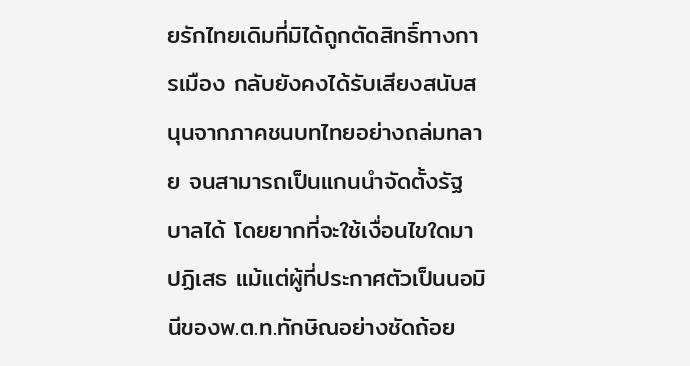ยรักไทยเดิมที่มิได้ถูกตัดสิทธิ์ทางการเมือง กลับยังคงได้รับเสียงสนับสนุนจากภาคชนบทไทยอย่างถล่มทลาย จนสามารถเป็นแกนนำจัดตั้งรัฐบาลได้ โดยยากที่จะใช้เงื่อนไขใดมาปฏิเสธ แม้แต่ผู้ที่ประกาศตัวเป็นนอมินีของพ.ต.ท.ทักษิณอย่างชัดถ้อย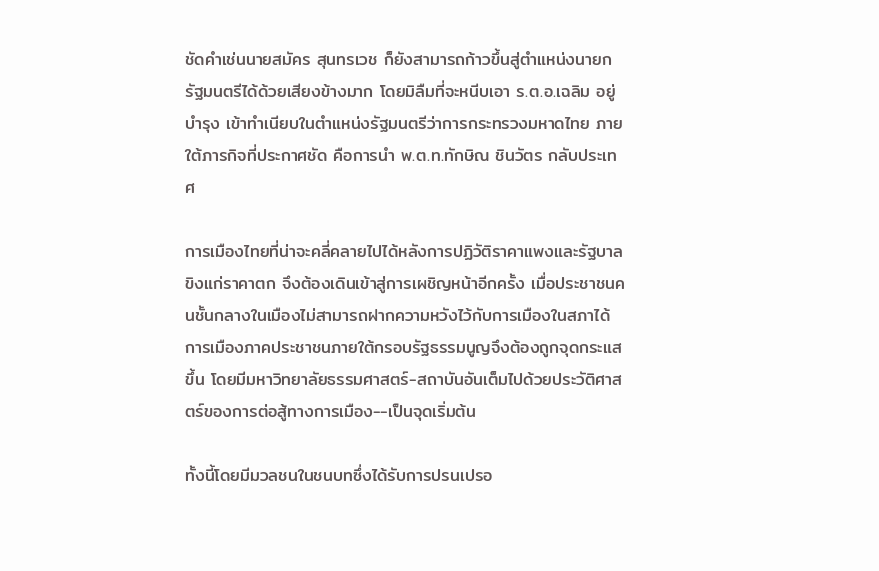ชัดคำเช่นนายสมัคร สุนทรเวช ก็ยังสามารถก้าวขึ้นสู่ตำแหน่งนายกรัฐมนตรีได้ด้วยเสียงข้างมาก โดยมิลืมที่จะหนีบเอา ร.ต.อ.เฉลิม อยู่บำรุง เข้าทำเนียบในตำแหน่งรัฐมนตรีว่าการกระทรวงมหาดไทย ภายใต้ภารกิจที่ประกาศชัด คือการนำ พ.ต.ท.ทักษิณ ชินวัตร กลับประเทศ

การเมืองไทยที่น่าจะคลี่คลายไปได้หลังการปฏิวัติราคาแพงและรัฐบาลขิงแก่ราคาตก จึงต้องเดินเข้าสู่การเผชิญหน้าอีกครั้ง เมื่อประชาชนคนชั้นกลางในเมืองไม่สามารถฝากความหวังไว้กับการเมืองในสภาได้ การเมืองภาคประชาชนภายใต้กรอบรัฐธรรมนูญจึงต้องถูกจุดกระแสขึ้น โดยมีมหาวิทยาลัยธรรมศาสตร์-สถาบันอันเต็มไปด้วยประวัติศาสตร์ของการต่อสู้ทางการเมือง--เป็นจุดเริ่มต้น

ทั้งนี้โดยมีมวลชนในชนบทซึ่งได้รับการปรนเปรอ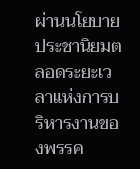ผ่านนโยบายประชานิยมตลอดระยะเวลาแห่งการบริหารงานของพรรค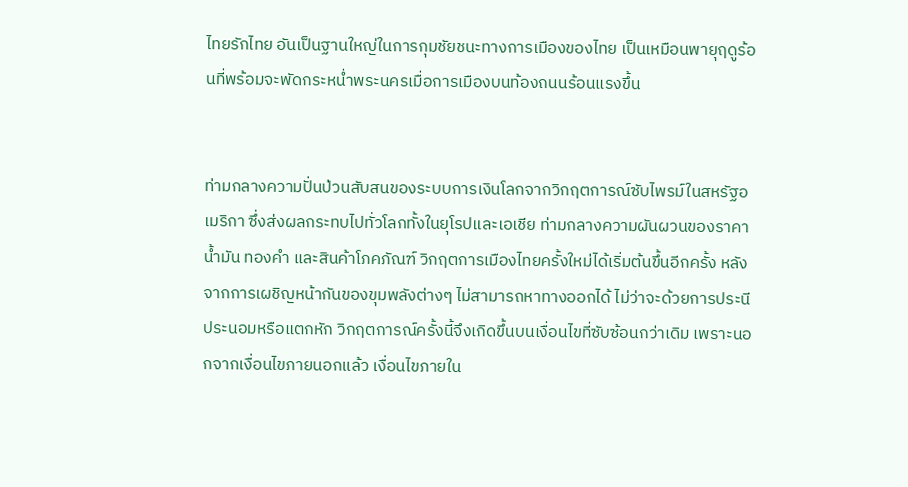ไทยรักไทย อันเป็นฐานใหญ่ในการกุมชัยชนะทางการเมืองของไทย เป็นเหมือนพายุฤดูร้อนที่พร้อมจะพัดกระหน่ำพระนครเมื่อการเมืองบนท้องถนนร้อนแรงขึ้น


ท่ามกลางความปั่นป่วนสับสนของระบบการเงินโลกจากวิกฤตการณ์ซับไพรม์ในสหรัฐอเมริกา ซึ่งส่งผลกระทบไปทั่วโลกทั้งในยุโรปและเอเชีย ท่ามกลางความผันผวนของราคาน้ำมัน ทองคำ และสินค้าโภคภัณฑ์ วิกฤตการเมืองไทยครั้งใหม่ได้เริ่มต้นขึ้นอีกครั้ง หลังจากการเผชิญหน้ากันของขุมพลังต่างๆ ไม่สามารถหาทางออกได้ ไม่ว่าจะด้วยการประนีประนอมหรือแตกหัก วิกฤตการณ์ครั้งนี้จึงเกิดขึ้นบนเงื่อนไขที่ซับซ้อนกว่าเดิม เพราะนอกจากเงื่อนไขภายนอกแล้ว เงื่อนไขภายใน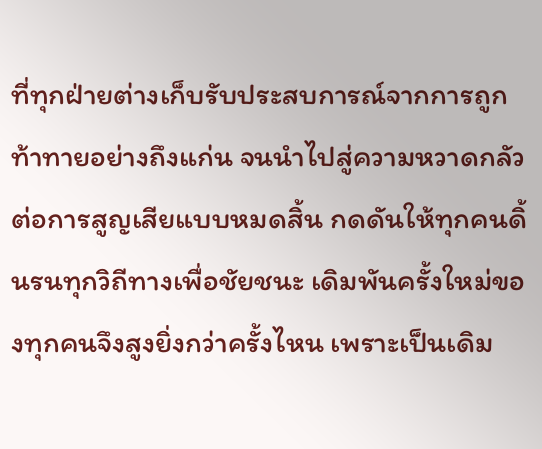ที่ทุกฝ่ายต่างเก็บรับประสบการณ์จากการถูกท้าทายอย่างถึงแก่น จนนำไปสู่ความหวาดกลัวต่อการสูญเสียแบบหมดสิ้น กดดันให้ทุกคนดิ้นรนทุกวิถีทางเพื่อชัยชนะ เดิมพันครั้งใหม่ของทุกคนจึงสูงยิ่งกว่าครั้งไหน เพราะเป็นเดิม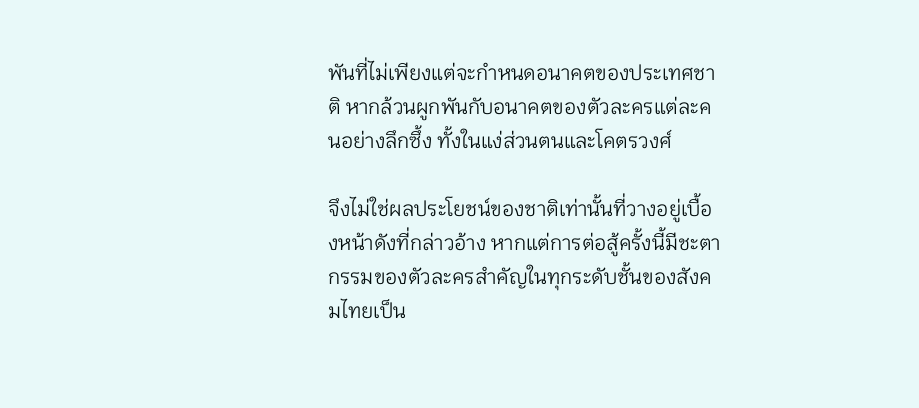พันที่ไม่เพียงแต่จะกำหนดอนาคตของประเทศชาติ หากล้วนผูกพันกับอนาคตของตัวละครแต่ละคนอย่างลึกซึ้ง ทั้งในแง่ส่วนตนและโคตรวงศ์

จึงไม่ใช่ผลประโยชน์ของชาติเท่านั้นที่วางอยู่เบื้องหน้าดังที่กล่าวอ้าง หากแต่การต่อสู้ครั้งนี้มีชะตากรรมของตัวละครสำคัญในทุกระดับชั้นของสังคมไทยเป็น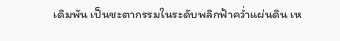เดิมพัน เป็นชะตากรรมในระดับพลิกฟ้าคว่ำแผ่นดิน เห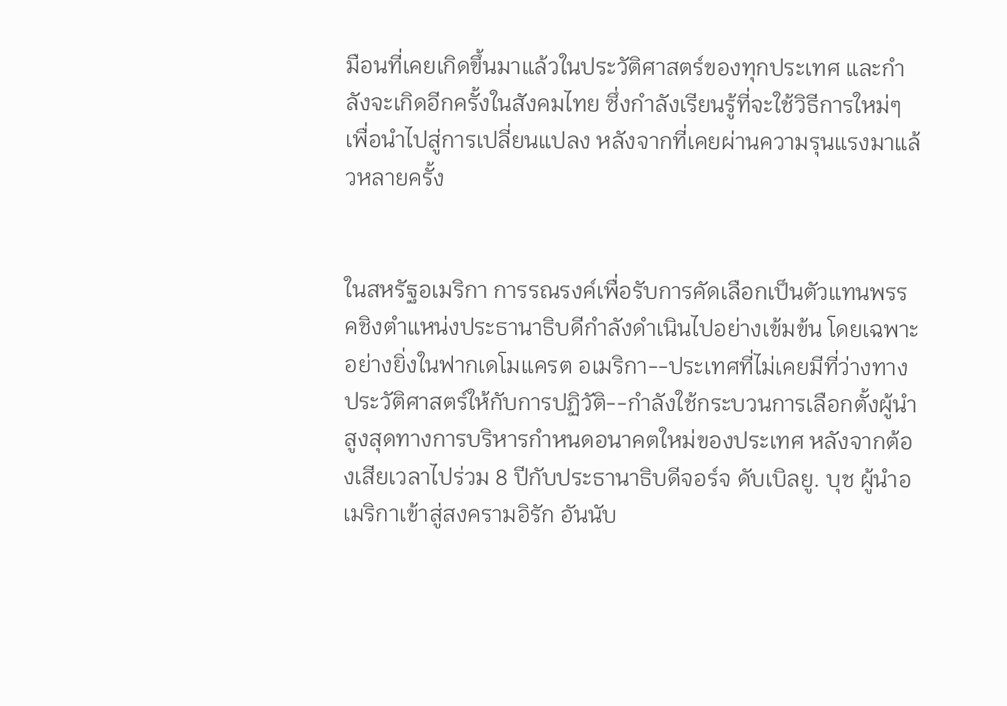มือนที่เคยเกิดขึ้นมาแล้วในประวัติศาสตร์ของทุกประเทศ และกำลังจะเกิดอีกครั้งในสังคมไทย ซึ่งกำลังเรียนรู้ที่จะใช้วิธีการใหม่ๆ เพื่อนำไปสู่การเปลี่ยนแปลง หลังจากที่เคยผ่านความรุนแรงมาแล้วหลายครั้ง


ในสหรัฐอเมริกา การรณรงค์เพื่อรับการคัดเลือกเป็นตัวแทนพรรคชิงตำแหน่งประธานาธิบดีกำลังดำเนินไปอย่างเข้มข้น โดยเฉพาะอย่างยิ่งในฟากเดโมแครต อเมริกา--ประเทศที่ไม่เคยมีที่ว่างทางประวัติศาสตร์ให้กับการปฏิวัติ--กำลังใช้กระบวนการเลือกตั้งผู้นำสูงสุดทางการบริหารกำหนดอนาคตใหม่ของประเทศ หลังจากต้องเสียเวลาไปร่วม 8 ปีกับประธานาธิบดีจอร์จ ดับเบิลยู. บุช ผู้นำอเมริกาเข้าสู่สงครามอิรัก อันนับ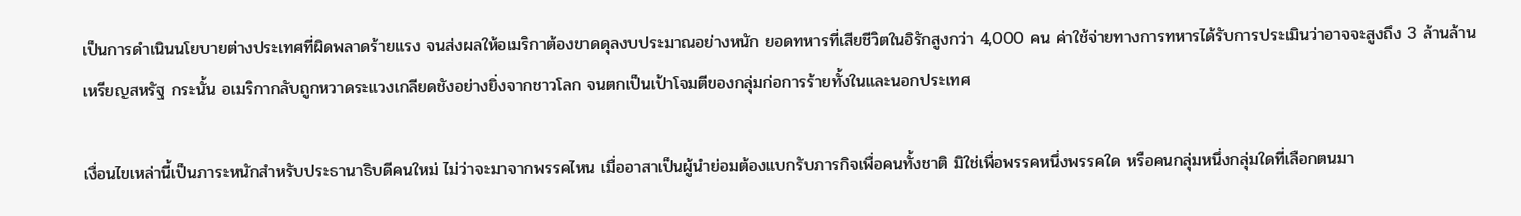เป็นการดำเนินนโยบายต่างประเทศที่ผิดพลาดร้ายแรง จนส่งผลให้อเมริกาต้องขาดดุลงบประมาณอย่างหนัก ยอดทหารที่เสียชีวิตในอิรักสูงกว่า 4,000 คน ค่าใช้จ่ายทางการทหารได้รับการประเมินว่าอาจจะสูงถึง 3 ล้านล้านเหรียญสหรัฐ กระนั้น อเมริกากลับถูกหวาดระแวงเกลียดชังอย่างยิ่งจากชาวโลก จนตกเป็นเป้าโจมตีของกลุ่มก่อการร้ายทั้งในและนอกประเทศ

เงื่อนไขเหล่านี้เป็นภาระหนักสำหรับประธานาธิบดีคนใหม่ ไม่ว่าจะมาจากพรรคไหน เมื่ออาสาเป็นผู้นำย่อมต้องแบกรับภารกิจเพื่อคนทั้งชาติ มิใช่เพื่อพรรคหนึ่งพรรคใด หรือคนกลุ่มหนึ่งกลุ่มใดที่เลือกตนมา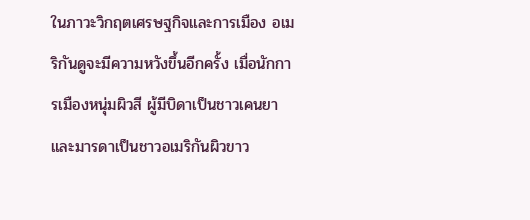ในภาวะวิกฤตเศรษฐกิจและการเมือง อเมริกันดูจะมีความหวังขึ้นอีกครั้ง เมื่อนักการเมืองหนุ่มผิวสี ผู้มีบิดาเป็นชาวเคนยาและมารดาเป็นชาวอเมริกันผิวขาว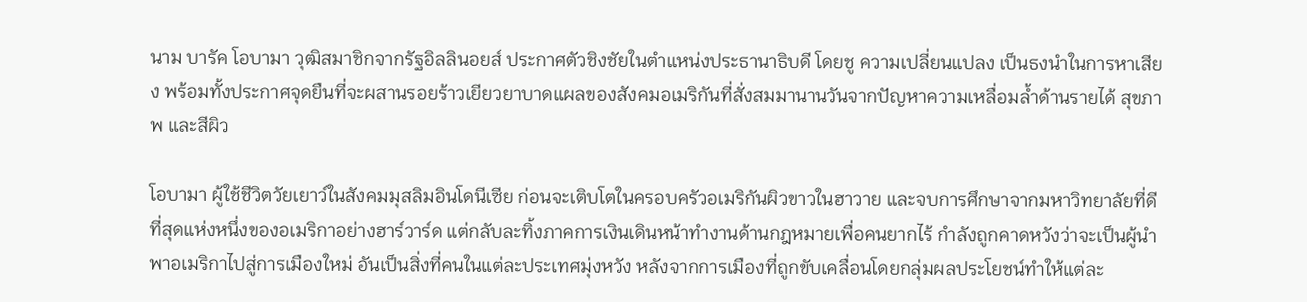นาม บารัค โอบามา วุฒิสมาชิกจากรัฐอิลลินอยส์ ประกาศตัวชิงชัยในตำแหน่งประธานาธิบดี โดยชู ความเปลี่ยนแปลง เป็นธงนำในการหาเสียง พร้อมทั้งประกาศจุดยืนที่จะผสานรอยร้าวเยียวยาบาดแผลของสังคมอเมริกันที่สั่งสมมานานวันจากปัญหาความเหลื่อมล้ำด้านรายได้ สุขภาพ และสีผิว

โอบามา ผู้ใช้ชีวิตวัยเยาว์ในสังคมมุสลิมอินโดนีเซีย ก่อนจะเติบโตในครอบครัวอเมริกันผิวขาวในฮาวาย และจบการศึกษาจากมหาวิทยาลัยที่ดีที่สุดแห่งหนึ่งของอเมริกาอย่างฮาร์วาร์ด แต่กลับละทิ้งภาคการเงินเดินหน้าทำงานด้านกฎหมายเพื่อคนยากไร้ กำลังถูกคาดหวังว่าจะเป็นผู้นำพาอเมริกาไปสู่การเมืองใหม่ อันเป็นสิ่งที่คนในแต่ละประเทศมุ่งหวัง หลังจากการเมืองที่ถูกขับเคลื่อนโดยกลุ่มผลประโยชน์ทำให้แต่ละ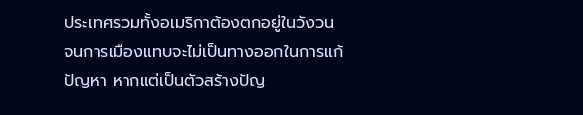ประเทศรวมทั้งอเมริกาต้องตกอยู่ในวังวน จนการเมืองแทบจะไม่เป็นทางออกในการแก้ปัญหา หากแต่เป็นตัวสร้างปัญ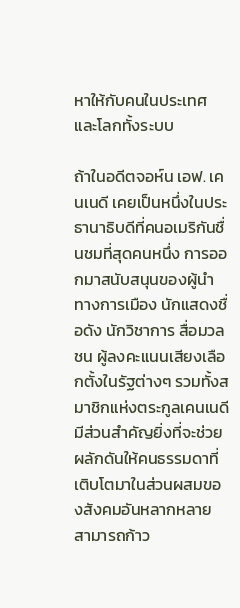หาให้กับคนในประเทศและโลกทั้งระบบ

ถ้าในอดีตจอห์น เอฟ. เคนเนดี เคยเป็นหนึ่งในประธานาธิบดีที่คนอเมริกันชื่นชมที่สุดคนหนึ่ง การออกมาสนับสนุนของผู้นำทางการเมือง นักแสดงชื่อดัง นักวิชาการ สื่อมวลชน ผู้ลงคะแนนเสียงเลือกตั้งในรัฐต่างๆ รวมทั้งสมาชิกแห่งตระกูลเคนเนดี มีส่วนสำคัญยิ่งที่จะช่วยผลักดันให้คนธรรมดาที่เติบโตมาในส่วนผสมของสังคมอันหลากหลาย สามารถก้าว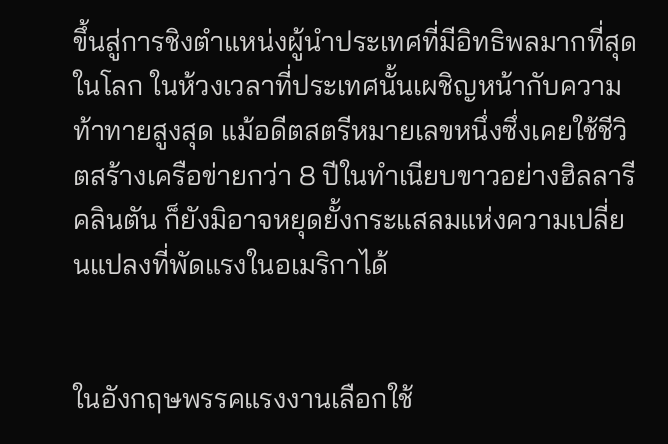ขึ้นสู่การชิงตำแหน่งผู้นำประเทศที่มีอิทธิพลมากที่สุดในโลก ในห้วงเวลาที่ประเทศนั้นเผชิญหน้ากับความท้าทายสูงสุด แม้อดีตสตรีหมายเลขหนึ่งซึ่งเคยใช้ชีวิตสร้างเครือข่ายกว่า 8 ปีในทำเนียบขาวอย่างฮิลลารี คลินตัน ก็ยังมิอาจหยุดยั้งกระแสลมแห่งความเปลี่ยนแปลงที่พัดแรงในอเมริกาได้


ในอังกฤษพรรคแรงงานเลือกใช้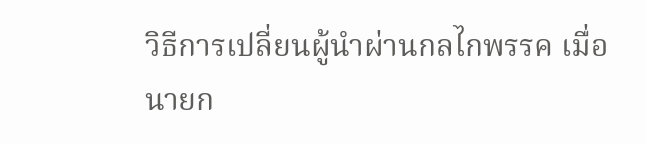วิธีการเปลี่ยนผู้นำผ่านกลไกพรรค เมื่อนายก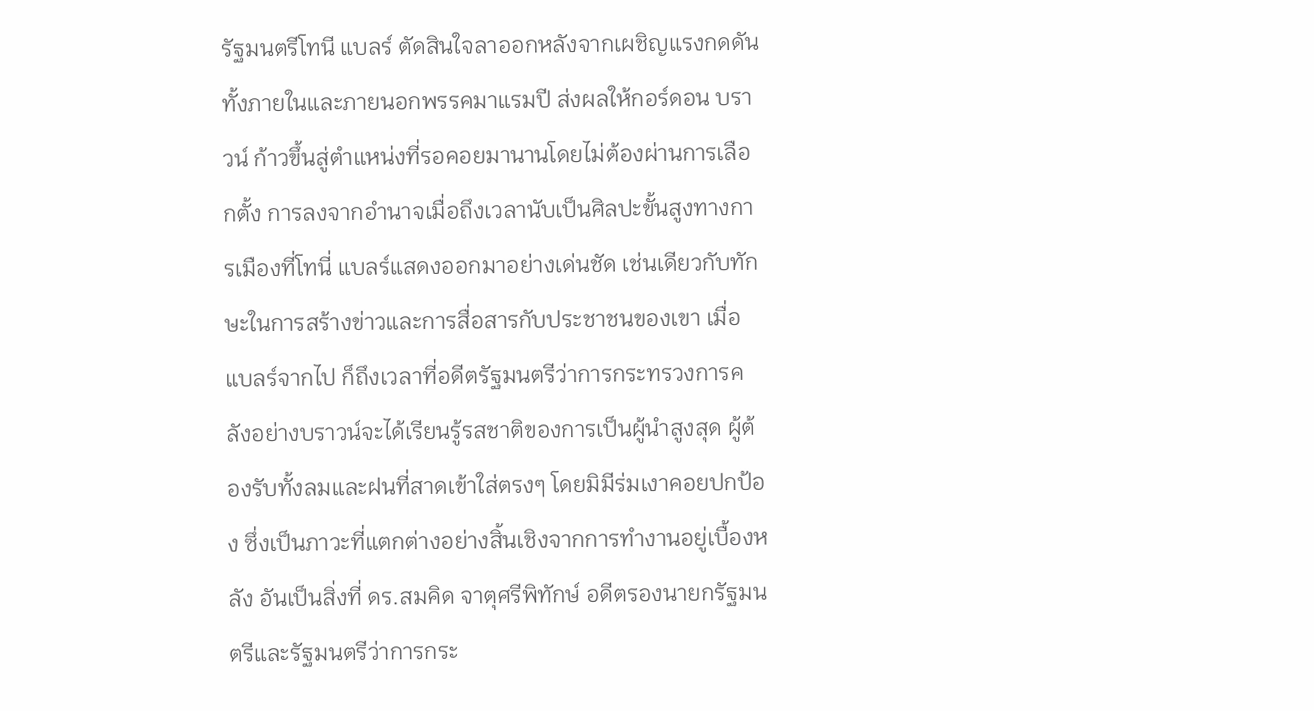รัฐมนตรีโทนี แบลร์ ตัดสินใจลาออกหลังจากเผชิญแรงกดดันทั้งภายในและภายนอกพรรคมาแรมปี ส่งผลให้กอร์ดอน บราวน์ ก้าวขึ้นสู่ตำแหน่งที่รอคอยมานานโดยไม่ต้องผ่านการเลือกตั้ง การลงจากอำนาจเมื่อถึงเวลานับเป็นศิลปะขั้นสูงทางการเมืองที่โทนี่ แบลร์แสดงออกมาอย่างเด่นชัด เช่นเดียวกับทักษะในการสร้างข่าวและการสื่อสารกับประชาชนของเขา เมื่อแบลร์จากไป ก็ถึงเวลาที่อดีตรัฐมนตรีว่าการกระทรวงการคลังอย่างบราวน์จะได้เรียนรู้รสชาติของการเป็นผู้นำสูงสุด ผู้ต้องรับทั้งลมและฝนที่สาดเข้าใส่ตรงๆ โดยมิมีร่มเงาคอยปกป้อง ซึ่งเป็นภาวะที่แตกต่างอย่างสิ้นเชิงจากการทำงานอยู่เบื้องหลัง อันเป็นสิ่งที่ ดร.สมคิด จาตุศรีพิทักษ์ อดีตรองนายกรัฐมนตรีและรัฐมนตรีว่าการกระ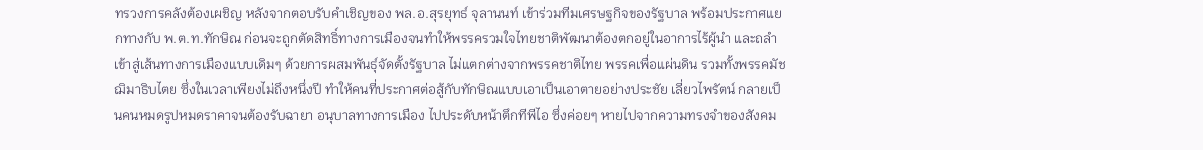ทรวงการคลังต้องเผชิญ หลังจากตอบรับคำเชิญของ พล.อ.สุรยุทธ์ จุลานนท์ เข้าร่วมทีมเศรษฐกิจของรัฐบาล พร้อมประกาศแยกทางกับ พ.ต.ท.ทักษิณ ก่อนจะถูกตัดสิทธิ์ทางการเมืองจนทำให้พรรครวมใจไทยชาติพัฒนาต้องตกอยู่ในอาการไร้ผู้นำ และถลำเข้าสู่เส้นทางการเมืองแบบเดิมๆ ด้วยการผสมพันธุ์จัดตั้งรัฐบาล ไม่แตกต่างจากพรรคชาติไทย พรรคเพื่อแผ่นดิน รวมทั้งพรรคมัชฌิมาธิบไตย ซึ่งในเวลาเพียงไม่ถึงหนึ่งปี ทำให้คนที่ประกาศต่อสู้กับทักษิณแบบเอาเป็นเอาตายอย่างประชัย เลี่ยวไพรัตน์ กลายเป็นคนหมดรูปหมดราคาจนต้องรับฉายา อนุบาลทางการเมือง ไปประดับหน้าตึกทีพีไอ ซึ่งค่อยๆ หายไปจากความทรงจำของสังคม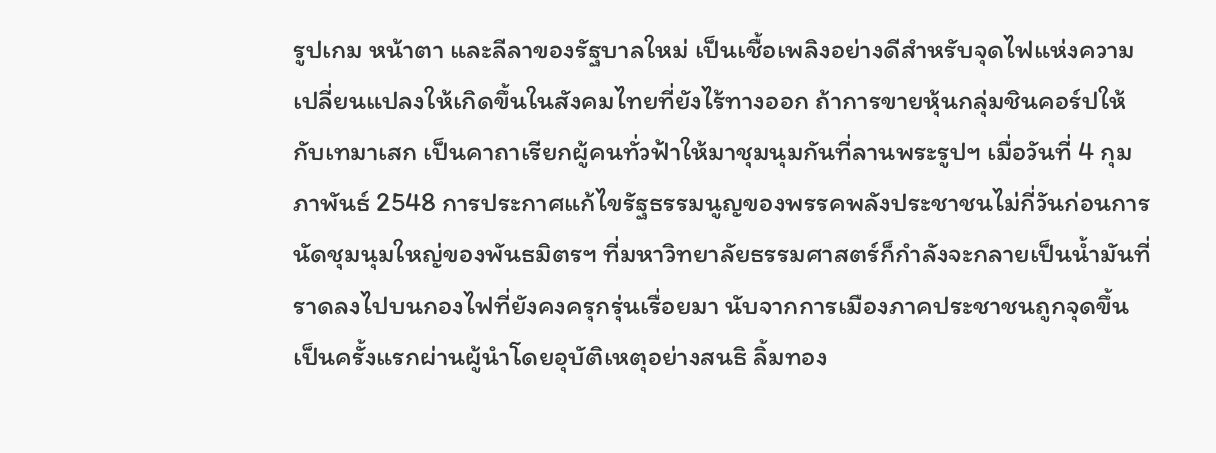รูปเกม หน้าตา และลีลาของรัฐบาลใหม่ เป็นเชื้อเพลิงอย่างดีสำหรับจุดไฟแห่งความเปลี่ยนแปลงให้เกิดขึ้นในสังคมไทยที่ยังไร้ทางออก ถ้าการขายหุ้นกลุ่มชินคอร์ปให้กับเทมาเสก เป็นคาถาเรียกผู้คนทั่วฟ้าให้มาชุมนุมกันที่ลานพระรูปฯ เมื่อวันที่ 4 กุมภาพันธ์ 2548 การประกาศแก้ไขรัฐธรรมนูญของพรรคพลังประชาชนไม่กี่วันก่อนการนัดชุมนุมใหญ่ของพันธมิตรฯ ที่มหาวิทยาลัยธรรมศาสตร์ก็กำลังจะกลายเป็นน้ำมันที่ราดลงไปบนกองไฟที่ยังคงครุกรุ่นเรื่อยมา นับจากการเมืองภาคประชาชนถูกจุดขึ้นเป็นครั้งแรกผ่านผู้นำโดยอุบัติเหตุอย่างสนธิ ลิ้มทอง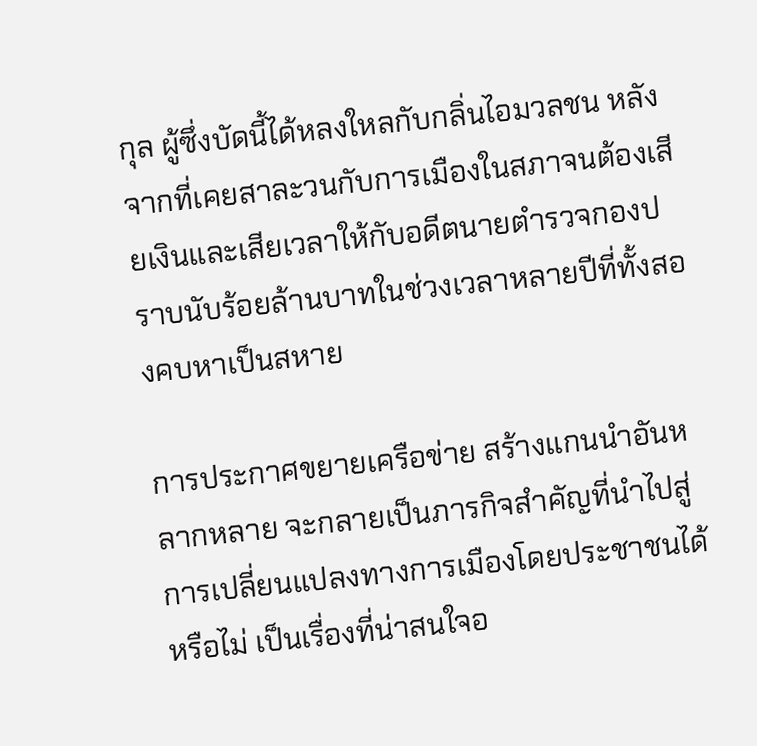กุล ผู้ซึ่งบัดนี้ได้หลงใหลกับกลิ่นไอมวลชน หลังจากที่เคยสาละวนกับการเมืองในสภาจนต้องเสียเงินและเสียเวลาให้กับอดีตนายตำรวจกองปราบนับร้อยล้านบาทในช่วงเวลาหลายปีที่ทั้งสองคบหาเป็นสหาย

การประกาศขยายเครือข่าย สร้างแกนนำอันหลากหลาย จะกลายเป็นภารกิจสำคัญที่นำไปสู่การเปลี่ยนแปลงทางการเมืองโดยประชาชนได้หรือไม่ เป็นเรื่องที่น่าสนใจอ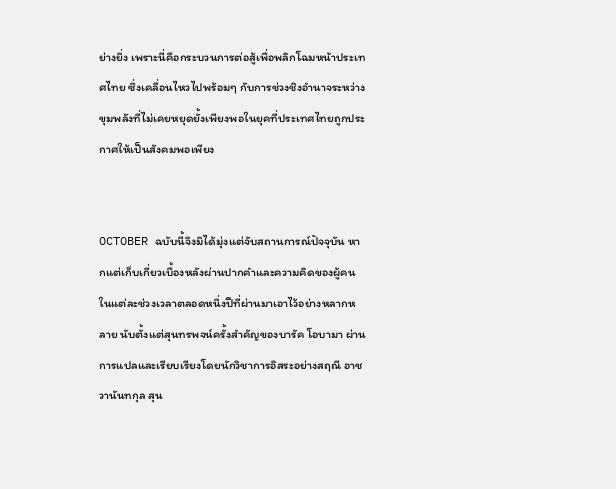ย่างยิ่ง เพราะนี่คือกระบวนการต่อสู้เพื่อพลิกโฉมหน้าประเทศไทย ซึ่งเคลื่อนไหวไปพร้อมๆ กับการช่วงชิงอำนาจระหว่างขุมพลังที่ไม่เคยหยุดยั้งเพียงพอในยุคที่ประเทศไทยถูกประกาศให้เป็นสังคมพอเพียง


OCTOBER ฉบับนี้จึงมิได้มุ่งแต่จับสถานการณ์ปัจจุบัน หากแต่เก็บเกี่ยวเบื้องหลังผ่านปากคำและความคิดของผู้คนในแต่ละช่วงเวลาตลอดหนึ่งปีที่ผ่านมาเอาไว้อย่างหลากหลาย นับตั้งแต่สุนทรพจน์ครั้งสำคัญของบารัค โอบามา ผ่านการแปลและเรียบเรียงโดยนักวิชาการอิสระอย่างสฤณี อาชวานันทกุล สุน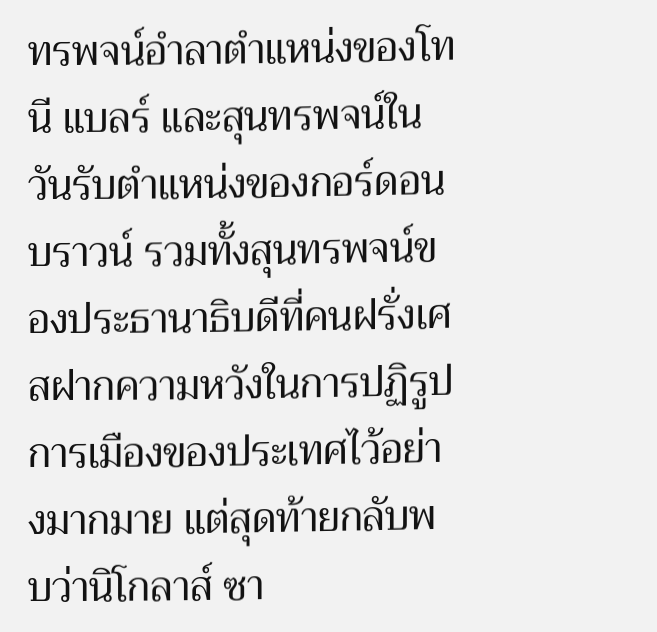ทรพจน์อำลาตำแหน่งของโทนี แบลร์ และสุนทรพจน์ในวันรับตำแหน่งของกอร์ดอน บราวน์ รวมทั้งสุนทรพจน์ของประธานาธิบดีที่คนฝรั่งเศสฝากความหวังในการปฏิรูปการเมืองของประเทศไว้อย่างมากมาย แต่สุดท้ายกลับพบว่านิโกลาส์ ซา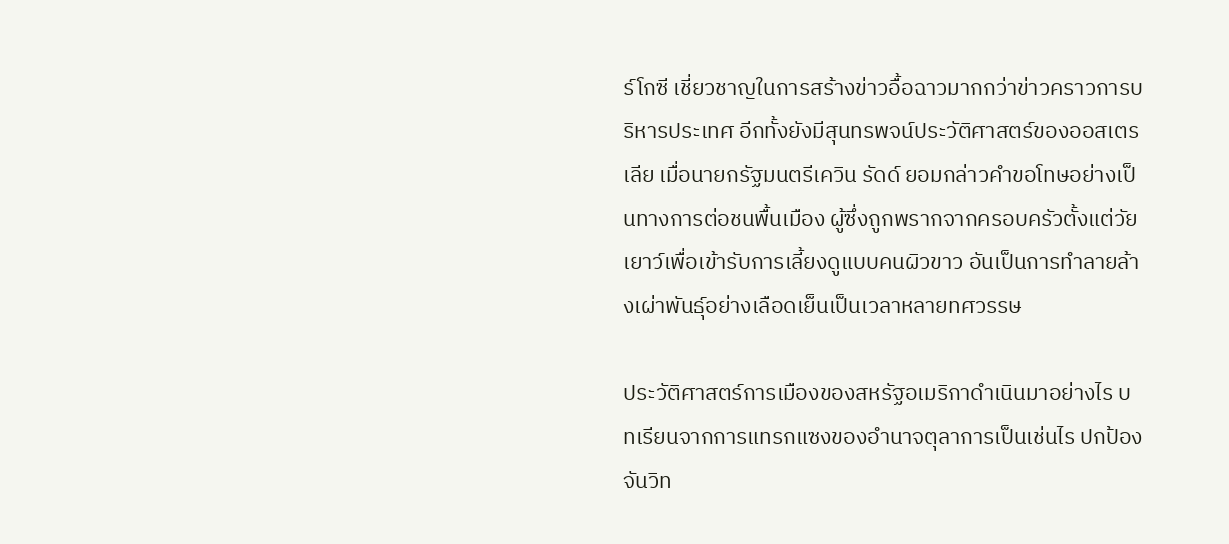ร์โกซี เชี่ยวชาญในการสร้างข่าวอื้อฉาวมากกว่าข่าวคราวการบริหารประเทศ อีกทั้งยังมีสุนทรพจน์ประวัติศาสตร์ของออสเตรเลีย เมื่อนายกรัฐมนตรีเควิน รัดด์ ยอมกล่าวคำขอโทษอย่างเป็นทางการต่อชนพื้นเมือง ผู้ซึ่งถูกพรากจากครอบครัวตั้งแต่วัยเยาว์เพื่อเข้ารับการเลี้ยงดูแบบคนผิวขาว อันเป็นการทำลายล้างเผ่าพันธุ์อย่างเลือดเย็นเป็นเวลาหลายทศวรรษ

ประวัติศาสตร์การเมืองของสหรัฐอเมริกาดำเนินมาอย่างไร บทเรียนจากการแทรกแซงของอำนาจตุลาการเป็นเช่นไร ปกป้อง จันวิท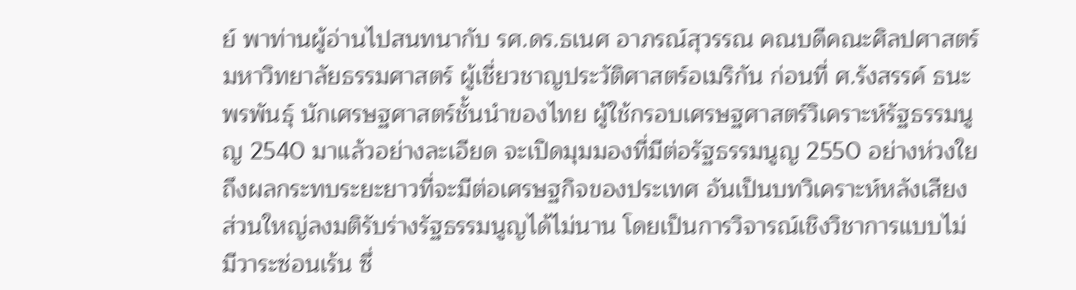ย์ พาท่านผู้อ่านไปสนทนากับ รศ.ดร.ธเนศ อาภรณ์สุวรรณ คณบดีคณะศิลปศาสตร์ มหาวิทยาลัยธรรมศาสตร์ ผู้เชี่ยวชาญประวัติศาสตร์อเมริกัน ก่อนที่ ศ.รังสรรค์ ธนะพรพันธุ์ นักเศรษฐศาสตร์ชั้นนำของไทย ผู้ใช้กรอบเศรษฐศาสตร์วิเคราะห์รัฐธรรมนูญ 2540 มาแล้วอย่างละเอียด จะเปิดมุมมองที่มีต่อรัฐธรรมนูญ 2550 อย่างห่วงใยถึงผลกระทบระยะยาวที่จะมีต่อเศรษฐกิจของประเทศ อันเป็นบทวิเคราะห์หลังเสียงส่วนใหญ่ลงมติรับร่างรัฐธรรมนูญได้ไม่นาน โดยเป็นการวิจารณ์เชิงวิชาการแบบไม่มีวาระซ่อนเร้น ซึ่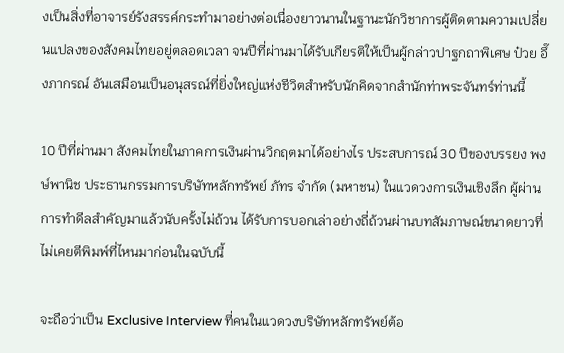งเป็นสิ่งที่อาจารย์รังสรรค์กระทำมาอย่างต่อเนื่องยาวนานในฐานะนักวิชาการผู้ติดตามความเปลี่ยนแปลงของสังคมไทยอยู่ตลอดเวลา จนปีที่ผ่านมาได้รับเกียรติให้เป็นผู้กล่าวปาฐกถาพิเศษ ป๋วย อึ๊งภากรณ์ อันเสมือนเป็นอนุสรณ์ที่ยิ่งใหญ่แห่งชีวิตสำหรับนักคิดจากสำนักท่าพระจันทร์ท่านนี้

10 ปีที่ผ่านมา สังคมไทยในภาคการเงินผ่านวิกฤตมาได้อย่างไร ประสบการณ์ 30 ปีของบรรยง พงษ์พานิช ประธานกรรมการบริษัทหลักทรัพย์ ภัทร จำกัด (มหาชน) ในแวดวงการเงินเชิงลึก ผู้ผ่านการทำดีลสำคัญมาแล้วนับครั้งไม่ถ้วน ได้รับการบอกเล่าอย่างถี่ถ้วนผ่านบทสัมภาษณ์ขนาดยาวที่ไม่เคยตีพิมพ์ที่ไหนมาก่อนในฉบับนี้

จะถือว่าเป็น Exclusive Interview ที่คนในแวดวงบริษัทหลักทรัพย์ต้อ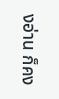งอ่าน ก็คง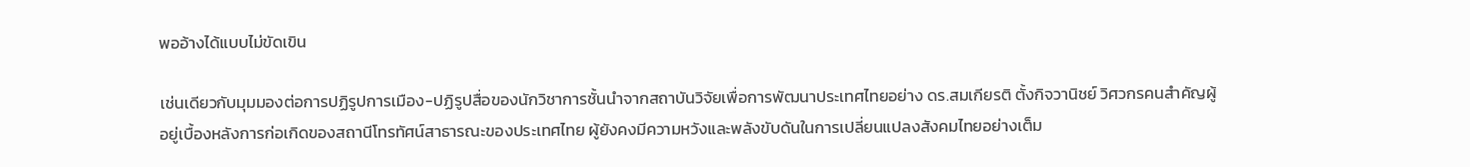พออ้างได้แบบไม่ขัดเขิน

เช่นเดียวกับมุมมองต่อการปฏิรูปการเมือง-ปฏิรูปสื่อของนักวิชาการชั้นนำจากสถาบันวิจัยเพื่อการพัฒนาประเทศไทยอย่าง ดร.สมเกียรติ ตั้งกิจวานิชย์ วิศวกรคนสำคัญผู้อยู่เบื้องหลังการก่อเกิดของสถานีโทรทัศน์สาธารณะของประเทศไทย ผู้ยังคงมีความหวังและพลังขับดันในการเปลี่ยนแปลงสังคมไทยอย่างเต็ม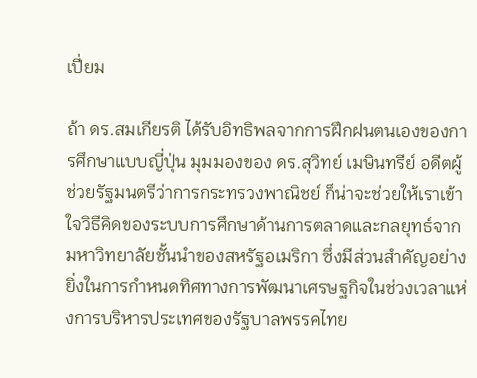เปี่ยม

ถ้า ดร.สมเกียรติ ได้รับอิทธิพลจากการฝึกฝนตนเองของการศึกษาแบบญี่ปุ่น มุมมองของ ดร.สุวิทย์ เมษินทรีย์ อดีตผู้ช่วยรัฐมนตรีว่าการกระทรวงพาณิชย์ ก็น่าจะช่วยให้เราเข้าใจวิธีคิดของระบบการศึกษาด้านการตลาดและกลยุทธ์จากมหาวิทยาลัยชั้นนำของสหรัฐอเมริกา ซึ่งมีส่วนสำคัญอย่างยิ่งในการกำหนดทิศทางการพัฒนาเศรษฐกิจในช่วงเวลาแห่งการบริหารประเทศของรัฐบาลพรรคไทย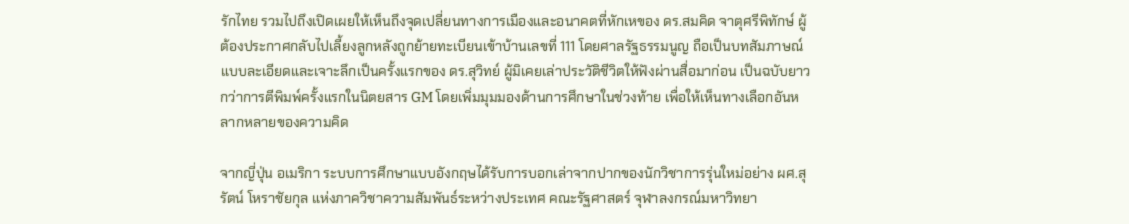รักไทย รวมไปถึงเปิดเผยให้เห็นถึงจุดเปลี่ยนทางการเมืองและอนาคตที่หักเหของ ดร.สมคิด จาตุศรีพิทักษ์ ผู้ต้องประกาศกลับไปเลี้ยงลูกหลังถูกย้ายทะเบียนเข้าบ้านเลขที่ 111 โดยศาลรัฐธรรมนูญ ถือเป็นบทสัมภาษณ์แบบละเอียดและเจาะลึกเป็นครั้งแรกของ ดร.สุวิทย์ ผู้มิเคยเล่าประวัติชีวิตให้ฟังผ่านสื่อมาก่อน เป็นฉบับยาวกว่าการตีพิมพ์ครั้งแรกในนิตยสาร GM โดยเพิ่มมุมมองด้านการศึกษาในช่วงท้าย เพื่อให้เห็นทางเลือกอันหลากหลายของความคิด

จากญี่ปุ่น อเมริกา ระบบการศึกษาแบบอังกฤษได้รับการบอกเล่าจากปากของนักวิชาการรุ่นใหม่อย่าง ผศ.สุรัตน์ โหราชัยกุล แห่งภาควิชาความสัมพันธ์ระหว่างประเทศ คณะรัฐศาสตร์ จุฬาลงกรณ์มหาวิทยา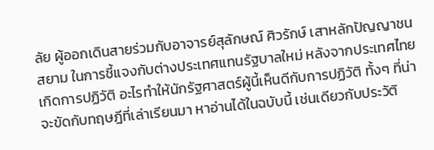ลัย ผู้ออกเดินสายร่วมกับอาจารย์สุลักษณ์ ศิวรักษ์ เสาหลักปัญญาชนสยาม ในการชี้แจงกับต่างประเทศแทนรัฐบาลใหม่ หลังจากประเทศไทยเกิดการปฏิวัติ อะไรทำให้นักรัฐศาสตร์ผู้นี้เห็นดีกับการปฏิวัติ ทั้งๆ ที่น่าจะขัดกับทฤษฎีที่เล่าเรียนมา หาอ่านได้ในฉบับนี้ เช่นเดียวกับประวัติ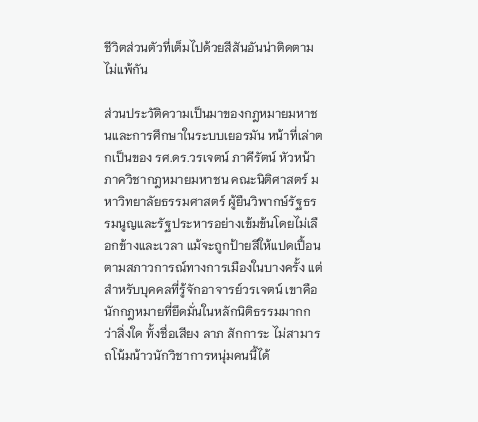ชีวิตส่วนตัวที่เต็มไปด้วยสีสันอันน่าติดตามไม่แพ้กัน

ส่วนประวัติความเป็นมาของกฎหมายมหาชนและการศึกษาในระบบเยอรมัน หน้าที่เล่าตกเป็นของ รศ.ดร.วรเจตน์ ภาคีรัตน์ หัวหน้าภาควิชากฎหมายมหาชน คณะนิติศาสตร์ มหาวิทยาลัยธรรมศาสตร์ ผู้ยืนวิพากษ์รัฐธรรมนูญและรัฐประหารอย่างเข้มข้นโดยไม่เลือกข้างและเวลา แม้จะถูกป้ายสีให้แปดเปื้อนตามสภาวการณ์ทางการเมืองในบางครั้ง แต่สำหรับบุคคลที่รู้จักอาจารย์วรเจตน์ เขาคือนักกฎหมายที่ยึดมั่นในหลักนิติธรรมมากกว่าสิ่งใด ทั้งชื่อเสียง ลาภ สักการะ ไม่สามารถโน้มน้าวนักวิชาการหนุ่มคนนี้ได้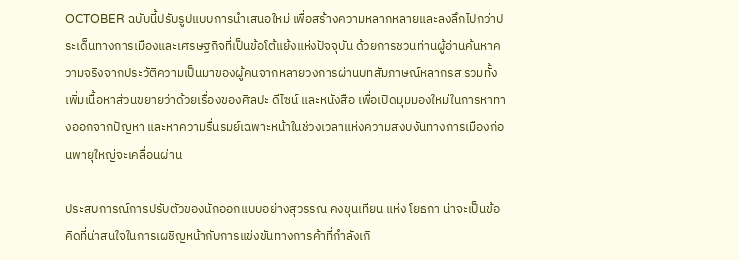OCTOBER ฉบับนี้ปรับรูปแบบการนำเสนอใหม่ เพื่อสร้างความหลากหลายและลงลึกไปกว่าประเด็นทางการเมืองและเศรษฐกิจที่เป็นข้อโต้แย้งแห่งปัจจุบัน ด้วยการชวนท่านผู้อ่านค้นหาความจริงจากประวัติความเป็นมาของผู้คนจากหลายวงการผ่านบทสัมภาษณ์หลากรส รวมทั้งเพิ่มเนื้อหาส่วนขยายว่าด้วยเรื่องของศิลปะ ดีไซน์ และหนังสือ เพื่อเปิดมุมมองใหม่ในการหาทางออกจากปัญหา และหาความรื่นรมย์เฉพาะหน้าในช่วงเวลาแห่งความสงบงันทางการเมืองก่อนพายุใหญ่จะเคลื่อนผ่าน

ประสบการณ์การปรับตัวของนักออกแบบอย่างสุวรรณ คงขุนเทียน แห่ง โยธกา น่าจะเป็นข้อคิดที่น่าสนใจในการเผชิญหน้ากับการแข่งขันทางการค้าที่กำลังเกิ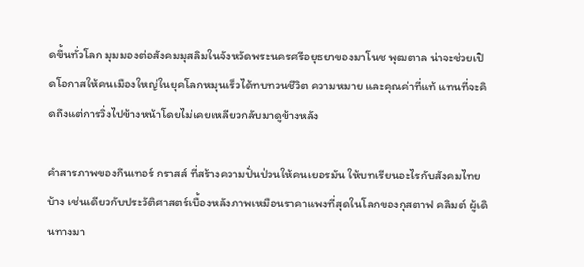ดขึ้นทั่วโลก มุมมองต่อสังคมมุสลิมในจังหวัดพระนครศรีอยุธยาของมาโนช พุฒตาล น่าจะช่วยเปิดโอกาสให้คนเมืองใหญ่ในยุคโลกหมุนเร็วได้ทบทวนชีวิต ความหมาย และคุณค่าที่แท้ แทนที่จะคิดถึงแต่การวิ่งไปข้างหน้าโดยไม่เคยเหลียวกลับมาดูข้างหลัง

คำสารภาพของกึนเทอร์ กราสส์ ที่สร้างความปั่นป่วนให้คนเยอรมัน ให้บทเรียนอะไรกับสังคมไทยบ้าง เช่นเดียวกับประวัติศาสตร์เบื้องหลังภาพเหมือนราคาแพงที่สุดในโลกของกุสตาฟ คลิมต์ ผู้เดินทางมา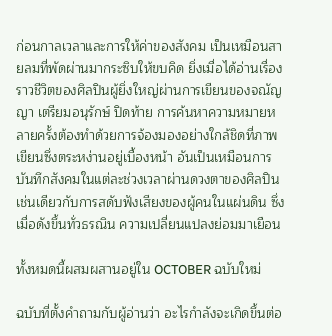ก่อนกาลเวลาและการให้ค่าของสังคม เป็นเหมือนสายลมที่พัดผ่านมากระซิบให้ขบคิด ยิ่งเมื่อได้อ่านเรื่องราวชีวิตของศิลปินผู้ยิ่งใหญ่ผ่านการเขียนของจณัญญา เตรียมอนุรักษ์ ปิดท้าย การค้นหาความหมายหลายครั้งต้องทำด้วยการจ้องมองอย่างใกล้ชิดที่ภาพเขียนซึ่งตระหง่านอยู่เบื้องหน้า อันเป็นเหมือนการบันทึกสังคมในแต่ละช่วงเวลาผ่านดวงตาของศิลปิน เช่นเดียวกับการสดับฟังเสียงของผู้คนในแผ่นดิน ซึ่งเมื่อดังขึ้นทั่วธรณิน ความเปลี่ยนแปลงย่อมมาเยือน

ทั้งหมดนี้ผสมผสานอยู่ใน OCTOBER ฉบับใหม่

ฉบับที่ตั้งคำถามกับผู้อ่านว่า อะไรกำลังจะเกิดขึ้นต่อ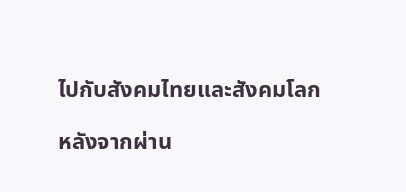ไปกับสังคมไทยและสังคมโลก

หลังจากผ่าน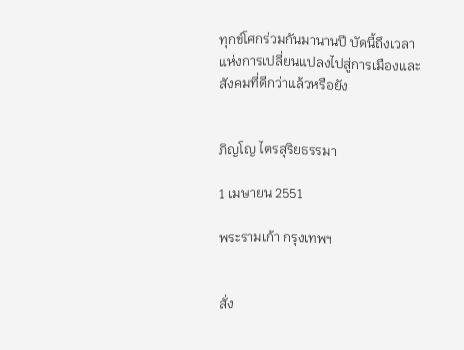ทุกข์โศกร่วมกันมานานปี บัดนี้ถึงเวลาแห่งการเปลี่ยนแปลงไปสู่การเมืองและสังคมที่ดีกว่าแล้วหรือยัง


ภิญโญ ไตรสุริยธรรมา

1 เมษายน 2551

พระรามเก้า กรุงเทพฯ


สั่ง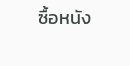ซื้อหนัง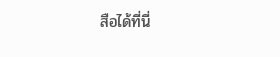สือได้ที่นี่